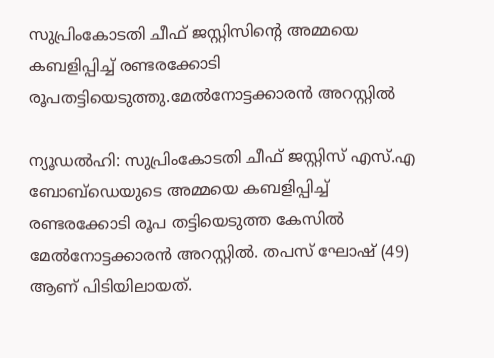സുപ്രിംകോടതി ചീഫ് ജസ്റ്റിസിൻ്റെ അമ്മയെ കബളിപ്പിച്ച്‌ രണ്ടരക്കോടി രൂപതട്ടിയെടുത്തു.മേല്‍നോട്ടക്കാരന്‍ അറസ്റ്റിൽ

ന്യൂഡൽഹി: സുപ്രിംകോടതി ചീഫ് ജസ്റ്റിസ് എസ്.എ ബോബ്ഡെയുടെ അമ്മയെ കബളിപ്പിച്ച്‌ രണ്ടരക്കോടി രൂപ തട്ടിയെടുത്ത കേസില്‍ മേല്‍നോട്ടക്കാരന്‍ അറസ്റ്റിൽ. തപസ് ഘോഷ് (49) ആണ് പിടിയിലായത്.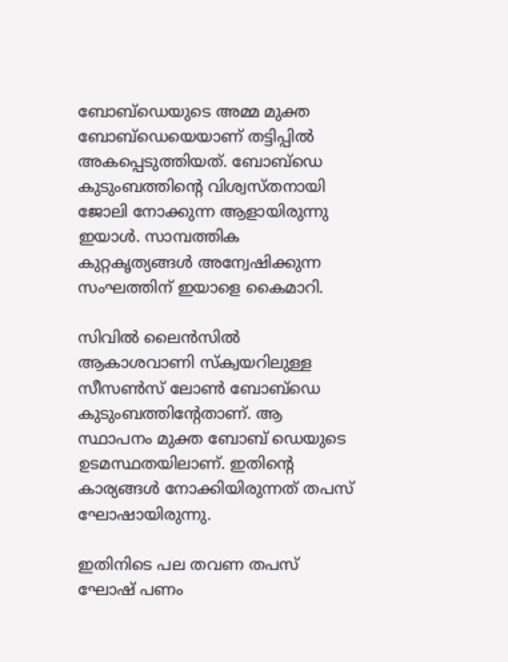ബോബ്ഡെയുടെ അമ്മ മുക്ത ബോബ്ഡെയെയാണ് തട്ടിപ്പിൽ അകപ്പെടുത്തിയത്. ബോബ്ഡെ കുടുംബത്തിന്റെ വിശ്വസ്തനായി ജോലി നോക്കുന്ന ആളായിരുന്നു ഇയാൾ. സാമ്പത്തിക കുറ്റകൃത്യങ്ങള്‍ അന്വേഷിക്കുന്ന സംഘത്തിന് ഇയാളെ കൈമാറി.

സിവില്‍ ലൈന്‍സില്‍ ആകാശവാണി സ്ക്വയറിലുള്ള സീസണ്‍സ് ലോണ്‍ ബോബ്ഡെ കുടുംബത്തിന്റേതാണ്. ആ സ്ഥാപനം മുക്ത ബോബ് ഡെയുടെ ഉടമസ്ഥതയിലാണ്. ഇതിന്റെ കാര്യങ്ങള്‍ നോക്കിയിരുന്നത് തപസ് ഘോഷായിരുന്നു.

ഇതിനിടെ പല തവണ തപസ് ഘോഷ് പണം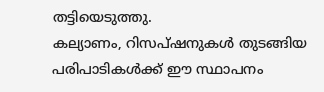തട്ടിയെടുത്തു.
കല്യാണം, റിസപ്ഷനുകള്‍ തുടങ്ങിയ പരിപാടികള്‍ക്ക് ഈ സ്ഥാപനം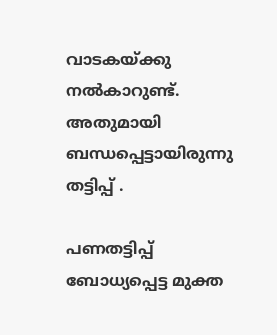വാടകയ്ക്കു നല്‍കാറുണ്ട്. അതുമായി ബന്ധപ്പെട്ടായിരുന്നു തട്ടിപ്പ് .

പണതട്ടിപ്പ് ബോധ്യപ്പെട്ട മുക്ത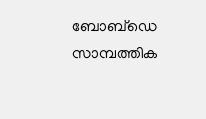ബോബ്ഡെ സാമ്പത്തിക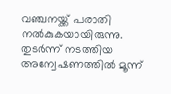വഞ്ചനയ്ക്ക് പരാതി നല്‍കുകയായിരുന്നു. തുടര്‍ന്ന് നടത്തിയ അന്വേഷണത്തിൽ മൂന്ന്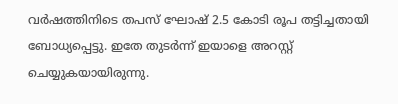വര്‍ഷത്തിനിടെ തപസ് ഘോഷ് 2.5 കോടി രൂപ തട്ടിച്ചതായി ബോധ്യപ്പെട്ടു. ഇതേ തുടര്‍ന്ന് ഇയാളെ അറസ്റ്റ് ചെയ്യുകയായിരുന്നു.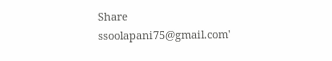Share
ssoolapani75@gmail.com'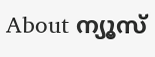About ന്യൂസ്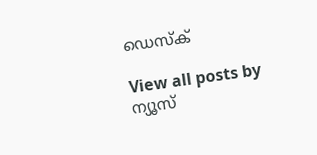ഡെസ്ക്

View all posts by ന്യൂസ്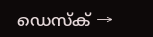ഡെസ്ക് →